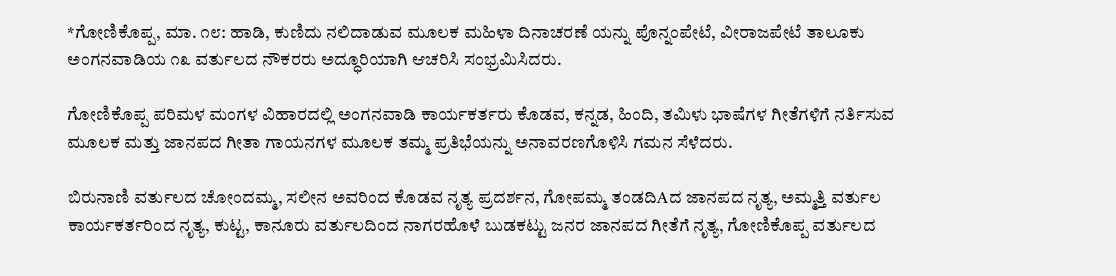*ಗೋಣಿಕೊಪ್ಪ, ಮಾ. ೧೮: ಹಾಡಿ, ಕುಣಿದು ನಲಿದಾಡುವ ಮೂಲಕ ಮಹಿಳಾ ದಿನಾಚರಣೆ ಯನ್ನು ಪೊನ್ನಂಪೇಟೆ, ವೀರಾಜಪೇಟೆ ತಾಲೂಕು ಅಂಗನವಾಡಿಯ ೧೩ ವರ್ತುಲದ ನೌಕರರು ಅದ್ಧೂರಿಯಾಗಿ ಆಚರಿಸಿ ಸಂಭ್ರಮಿಸಿದರು.

ಗೋಣಿಕೊಪ್ಪ ಪರಿಮಳ ಮಂಗಳ ವಿಹಾರದಲ್ಲಿ ಅಂಗನವಾಡಿ ಕಾರ್ಯಕರ್ತರು ಕೊಡವ, ಕನ್ನಡ, ಹಿಂದಿ, ತಮಿಳು ಭಾಷೆಗಳ ಗೀತೆಗಳಿಗೆ ನರ್ತಿಸುವ ಮೂಲಕ ಮತ್ತು ಜಾನಪದ ಗೀತಾ ಗಾಯನಗಳ ಮೂಲಕ ತಮ್ಮ ಪ್ರತಿಭೆಯನ್ನು ಅನಾವರಣಗೊಳಿಸಿ ಗಮನ ಸೆಳೆದರು.

ಬಿರುನಾಣಿ ವರ್ತುಲದ ಚೋಂದಮ್ಮ, ಸಲೀನ ಅವರಿಂದ ಕೊಡವ ನೃತ್ಯ ಪ್ರದರ್ಶನ, ಗೋಪಮ್ಮ ತಂಡದಿAದ ಜಾನಪದ ನೃತ್ಯ, ಅಮ್ಮತ್ತಿ ವರ್ತುಲ ಕಾರ್ಯಕರ್ತರಿಂದ ನೃತ್ಯ, ಕುಟ್ಟ, ಕಾನೂರು ವರ್ತುಲದಿಂದ ನಾಗರಹೊಳೆ ಬುಡಕಟ್ಟು ಜನರ ಜಾನಪದ ಗೀತೆಗೆ ನೃತ್ಯ, ಗೋಣಿಕೊಪ್ಪ ವರ್ತುಲದ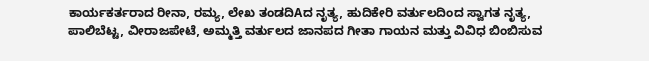ಕಾರ್ಯಕರ್ತರಾದ ರೀನಾ, ರಮ್ಯ, ಲೇಖ ತಂಡದಿAದ ನೃತ್ಯ, ಹುದಿಕೇರಿ ವರ್ತುಲದಿಂದ ಸ್ವಾಗತ ನೃತ್ಯ, ಪಾಲಿಬೆಟ್ಟ, ವೀರಾಜಪೇಟೆ, ಅಮ್ಮತ್ತಿ ವರ್ತುಲದ ಜಾನಪದ ಗೀತಾ ಗಾಯನ ಮತ್ತು ವಿವಿಧ ಬಿಂಬಿಸುವ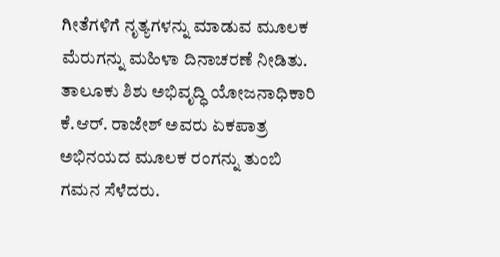ಗೀತೆಗಳಿಗೆ ನೃತ್ಯಗಳನ್ನು ಮಾಡುವ ಮೂಲಕ ಮೆರುಗನ್ನು ಮಹಿಳಾ ದಿನಾಚರಣೆ ನೀಡಿತು. ತಾಲೂಕು ಶಿಶು ಅಭಿವೃದ್ಧಿ ಯೋಜನಾಧಿಕಾರಿ ಕೆ.ಆರ್. ರಾಜೇಶ್ ಅವರು ಏಕಪಾತ್ರ ಅಭಿನಯದ ಮೂಲಕ ರಂಗನ್ನು ತುಂಬಿ ಗಮನ ಸೆಳೆದರು.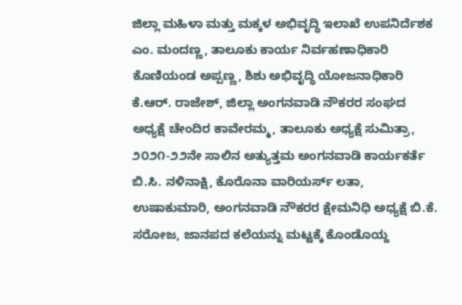ಜಿಲ್ಲಾ ಮಹಿಳಾ ಮತ್ತು ಮಕ್ಕಳ ಅಭಿವೃದ್ಧಿ ಇಲಾಖೆ ಉಪನಿರ್ದೆಶಕ ಎಂ. ಮಂದಣ್ಣ, ತಾಲೂಕು ಕಾರ್ಯ ನಿರ್ವಹಣಾಧಿಕಾರಿ ಕೊಣಿಯಂಡ ಅಪ್ಪಣ್ಣ, ಶಿಶು ಅಭಿವೃದ್ಧಿ ಯೋಜನಾಧಿಕಾರಿ ಕೆ.ಆರ್. ರಾಜೇಶ್, ಜಿಲ್ಲಾ ಅಂಗನವಾಡಿ ನೌಕರರ ಸಂಘದ ಅಧ್ಯಕ್ಷೆ ಚೇಂದಿರ ಕಾವೇರಮ್ಮ, ತಾಲೂಕು ಅಧ್ಯಕ್ಷೆ ಸುಮಿತ್ರಾ, ೨೦೨೧-೨೨ನೇ ಸಾಲಿನ ಅತ್ಯುತ್ತಮ ಅಂಗನವಾಡಿ ಕಾರ್ಯಕರ್ತೆ ಬಿ.ಸಿ. ನಳಿನಾಕ್ಷಿ, ಕೊರೊನಾ ವಾರಿಯರ್ಸ್ ಲತಾ, ಉಷಾಕುಮಾರಿ, ಅಂಗನವಾಡಿ ನೌಕರರ ಕ್ಷೇಮನಿಧಿ ಅಧ್ಯಕ್ಷೆ ಬಿ.ಕೆ. ಸರೋಜ, ಜಾನಪದ ಕಲೆಯನ್ನು ಮಟ್ಟಕ್ಕೆ ಕೊಂಡೊಯ್ದ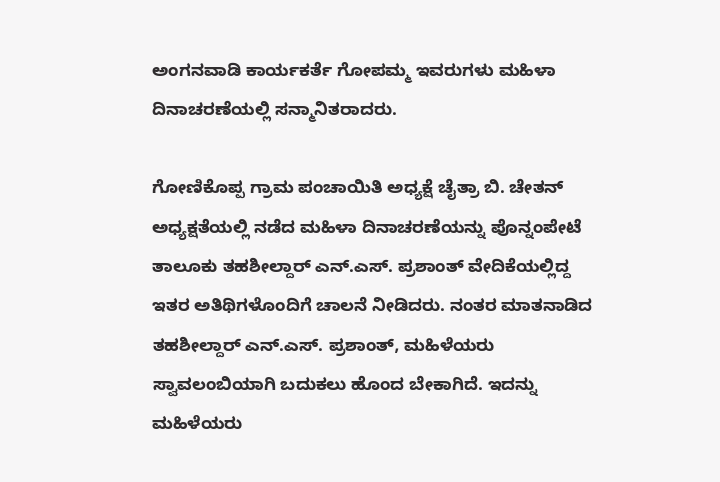ಅಂಗನವಾಡಿ ಕಾರ್ಯಕರ್ತೆ ಗೋಪಮ್ಮ ಇವರುಗಳು ಮಹಿಳಾ ದಿನಾಚರಣೆಯಲ್ಲಿ ಸನ್ಮಾನಿತರಾದರು.

ಗೋಣಿಕೊಪ್ಪ ಗ್ರಾಮ ಪಂಚಾಯಿತಿ ಅಧ್ಯಕ್ಷೆ ಚೈತ್ರಾ ಬಿ. ಚೇತನ್ ಅಧ್ಯಕ್ಷತೆಯಲ್ಲಿ ನಡೆದ ಮಹಿಳಾ ದಿನಾಚರಣೆಯನ್ನು ಪೊನ್ನಂಪೇಟೆ ತಾಲೂಕು ತಹಶೀಲ್ದಾರ್ ಎನ್.ಎಸ್. ಪ್ರಶಾಂತ್ ವೇದಿಕೆಯಲ್ಲಿದ್ದ ಇತರ ಅತಿಥಿಗಳೊಂದಿಗೆ ಚಾಲನೆ ನೀಡಿದರು. ನಂತರ ಮಾತನಾಡಿದ ತಹಶೀಲ್ದಾರ್ ಎನ್.ಎಸ್. ಪ್ರಶಾಂತ್, ಮಹಿಳೆಯರು ಸ್ವಾವಲಂಬಿಯಾಗಿ ಬದುಕಲು ಹೊಂದ ಬೇಕಾಗಿದೆ. ಇದನ್ನು ಮಹಿಳೆಯರು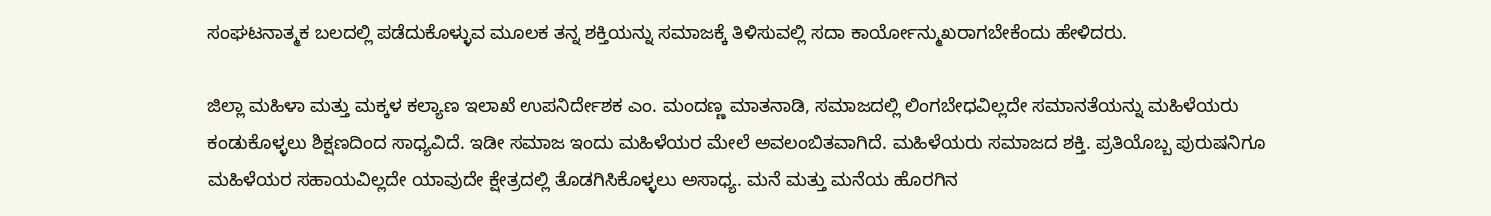ಸಂಘಟನಾತ್ಮಕ ಬಲದಲ್ಲಿ ಪಡೆದುಕೊಳ್ಳುವ ಮೂಲಕ ತನ್ನ ಶಕ್ತಿಯನ್ನು ಸಮಾಜಕ್ಕೆ ತಿಳಿಸುವಲ್ಲಿ ಸದಾ ಕಾರ್ಯೋನ್ಮುಖರಾಗಬೇಕೆಂದು ಹೇಳಿದರು.

ಜಿಲ್ಲಾ ಮಹಿಳಾ ಮತ್ತು ಮಕ್ಕಳ ಕಲ್ಯಾಣ ಇಲಾಖೆ ಉಪನಿರ್ದೇಶಕ ಎಂ. ಮಂದಣ್ಣ ಮಾತನಾಡಿ, ಸಮಾಜದಲ್ಲಿ ಲಿಂಗಬೇಧವಿಲ್ಲದೇ ಸಮಾನತೆಯನ್ನು ಮಹಿಳೆಯರು ಕಂಡುಕೊಳ್ಳಲು ಶಿಕ್ಷಣದಿಂದ ಸಾಧ್ಯವಿದೆ. ಇಡೀ ಸಮಾಜ ಇಂದು ಮಹಿಳೆಯರ ಮೇಲೆ ಅವಲಂಬಿತವಾಗಿದೆ. ಮಹಿಳೆಯರು ಸಮಾಜದ ಶಕ್ತಿ. ಪ್ರತಿಯೊಬ್ಬ ಪುರುಷನಿಗೂ ಮಹಿಳೆಯರ ಸಹಾಯವಿಲ್ಲದೇ ಯಾವುದೇ ಕ್ಷೇತ್ರದಲ್ಲಿ ತೊಡಗಿಸಿಕೊಳ್ಳಲು ಅಸಾಧ್ಯ. ಮನೆ ಮತ್ತು ಮನೆಯ ಹೊರಗಿನ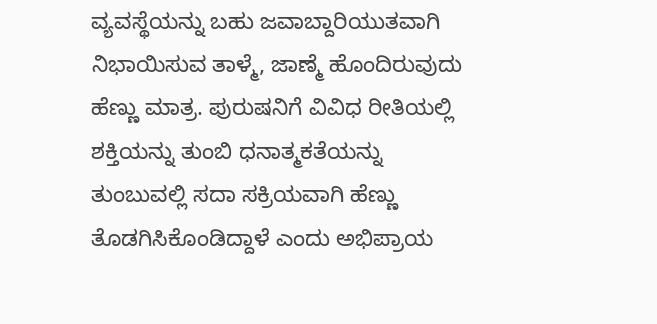ವ್ಯವಸ್ಥೆಯನ್ನು ಬಹು ಜವಾಬ್ದಾರಿಯುತವಾಗಿ ನಿಭಾಯಿಸುವ ತಾಳ್ಮೆ, ಜಾಣ್ಮೆ ಹೊಂದಿರುವುದು ಹೆಣ್ಣು ಮಾತ್ರ. ಪುರುಷನಿಗೆ ವಿವಿಧ ರೀತಿಯಲ್ಲಿ ಶಕ್ತಿಯನ್ನು ತುಂಬಿ ಧನಾತ್ಮಕತೆಯನ್ನು ತುಂಬುವಲ್ಲಿ ಸದಾ ಸಕ್ರಿಯವಾಗಿ ಹೆಣ್ಣು ತೊಡಗಿಸಿಕೊಂಡಿದ್ದಾಳೆ ಎಂದು ಅಭಿಪ್ರಾಯ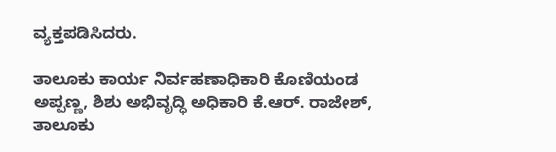ವ್ಯಕ್ತಪಡಿಸಿದರು.

ತಾಲೂಕು ಕಾರ್ಯ ನಿರ್ವಹಣಾಧಿಕಾರಿ ಕೊಣಿಯಂಡ ಅಪ್ಪಣ್ಣ, ಶಿಶು ಅಭಿವೃದ್ಧಿ ಅಧಿಕಾರಿ ಕೆ.ಆರ್. ರಾಜೇಶ್, ತಾಲೂಕು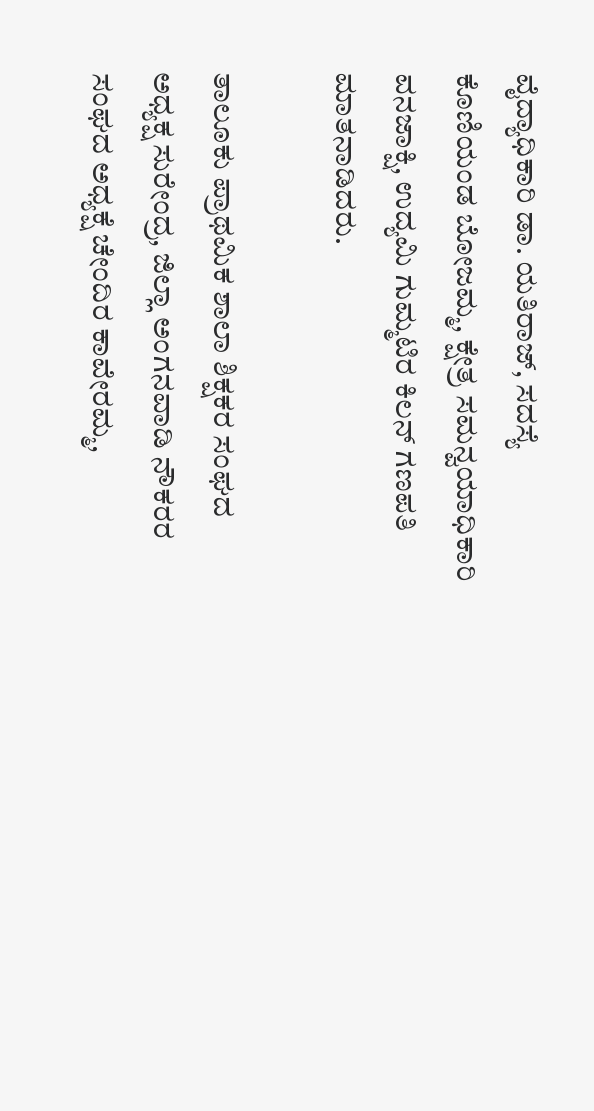ವೈದ್ಯಾಧಿಕಾರಿ ಡಾ. ಯತಿರಾಜ್, ಸದಸ್ಯೆ ಕೊಣಿಯಂಡ ಬೋಜಮ್ಮ, ಕ್ಷೇತ್ರ ಸಮನ್ವಯಾಧಿಕಾರಿ ವನಜಾಕ್ಷಿ, ಉದ್ಯಮಿ ಗುಮ್ಮಟಿರ ಕಿಲನ್ ಗಣಪತಿ ಮಾತನಾಡಿದರು.

ತಾಲೂಕು ಪ್ರಾಥಮಿಕ ಶಾಲಾ ಶಿಕ್ಷಕರ ಸಂಘದ ಅಧ್ಯಕ್ಷ ಸುರೇಂದ್ರ, ಜಿಲ್ಲಾ ಅಂಗನವಾಡಿ ನೌಕರರ ಸಂಘದ ಅಧ್ಯಕ್ಷೆ ಚೇಂದಿರ ಕಾವೇರಮ್ಮ,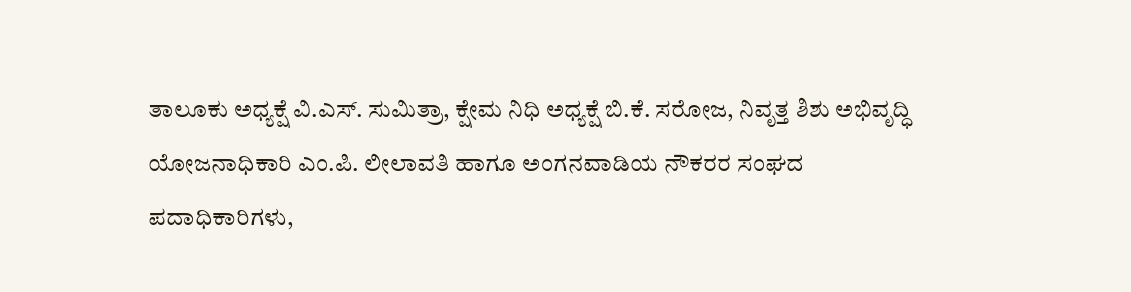ತಾಲೂಕು ಅಧ್ಯಕ್ಷೆ ವಿ.ಎಸ್. ಸುಮಿತ್ರಾ, ಕ್ಷೇಮ ನಿಧಿ ಅಧ್ಯಕ್ಷೆ ಬಿ.ಕೆ. ಸರೋಜ, ನಿವೃತ್ತ ಶಿಶು ಅಭಿವೃದ್ಧಿ ಯೋಜನಾಧಿಕಾರಿ ಎಂ.ಪಿ. ಲೀಲಾವತಿ ಹಾಗೂ ಅಂಗನವಾಡಿಯ ನೌಕರರ ಸಂಘದ ಪದಾಧಿಕಾರಿಗಳು,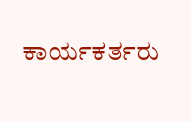ಕಾರ್ಯಕರ್ತರು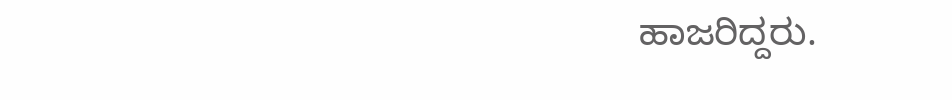ಹಾಜರಿದ್ದರು.